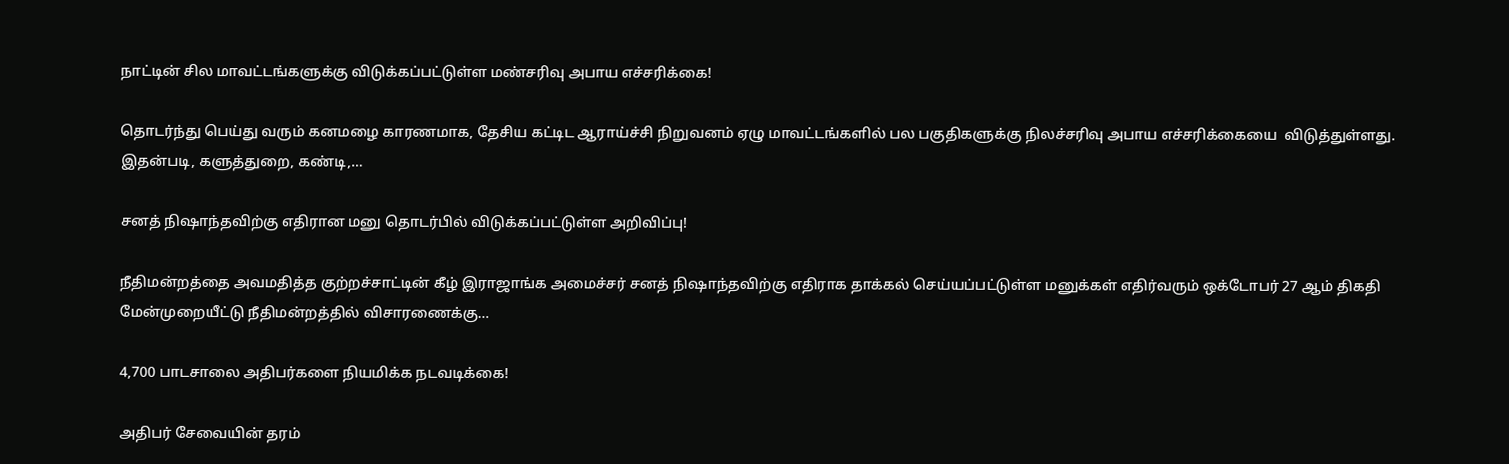நாட்டின் சில மாவட்டங்களுக்கு விடுக்கப்பட்டுள்ள மண்சரிவு அபாய எச்சரிக்கை!

தொடர்ந்து பெய்து வரும் கனமழை காரணமாக, தேசிய கட்டிட ஆராய்ச்சி நிறுவனம் ஏழு மாவட்டங்களில் பல பகுதிகளுக்கு நிலச்சரிவு அபாய எச்சரிக்கையை  விடுத்துள்ளது. இதன்படி, களுத்துறை, கண்டி,…

சனத் நிஷாந்தவிற்கு எதிரான மனு தொடர்பில் விடுக்கப்பட்டுள்ள அறிவிப்பு!

நீதிமன்றத்தை அவமதித்த குற்றச்சாட்டின் கீழ் இராஜாங்க அமைச்சர் சனத் நிஷாந்தவிற்கு எதிராக தாக்கல் செய்யப்பட்டுள்ள மனுக்கள் எதிர்வரும் ஒக்டோபர் 27 ஆம் திகதி மேன்முறையீட்டு நீதிமன்றத்தில் விசாரணைக்கு…

4,700 பாடசாலை அதிபர்களை நியமிக்க நடவடிக்கை!

அதிபர் சேவையின் தரம்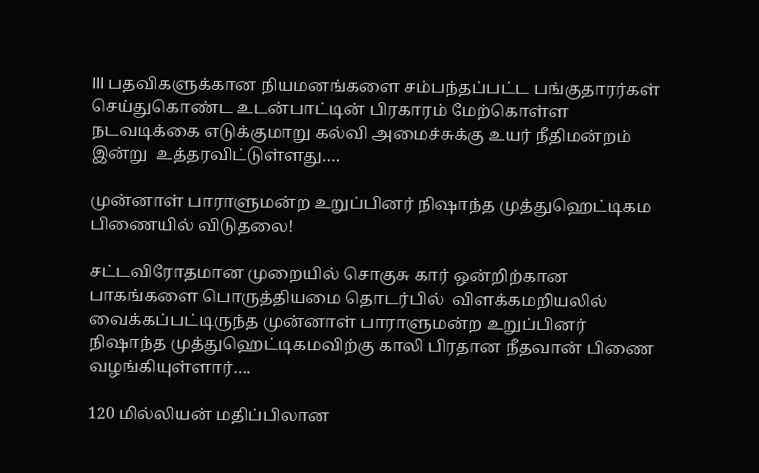III பதவிகளுக்கான நியமனங்களை சம்பந்தப்பட்ட பங்குதாரர்கள் செய்துகொண்ட உடன்பாட்டின் பிரகாரம் மேற்கொள்ள நடவடிக்கை எடுக்குமாறு கல்வி அமைச்சுக்கு உயர் நீதிமன்றம் இன்று  உத்தரவிட்டுள்ளது….

முன்னாள் பாராளுமன்ற உறுப்பினர் நிஷாந்த முத்துஹெட்டிகம பிணையில் விடுதலை!

சட்டவிரோதமான முறையில் சொகுசு கார் ஒன்றிற்கான பாகங்களை பொருத்தியமை தொடர்பில்  விளக்கமறியலில் வைக்கப்பட்டிருந்த முன்னாள் பாராளுமன்ற உறுப்பினர் நிஷாந்த முத்துஹெட்டிகமவிற்கு காலி பிரதான நீதவான் பிணை வழங்கியுள்ளார்….

120 மில்லியன் மதிப்பிலான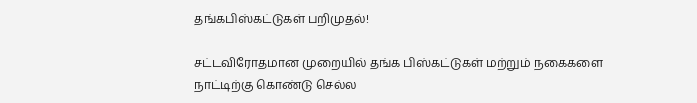தங்கபிஸ்கட்டுகள் பறிமுதல்!

சட்டவிரோதமான முறையில் தங்க பிஸ்கட்டுகள் மற்றும் நகைகளை நாட்டிற்கு கொண்டு செல்ல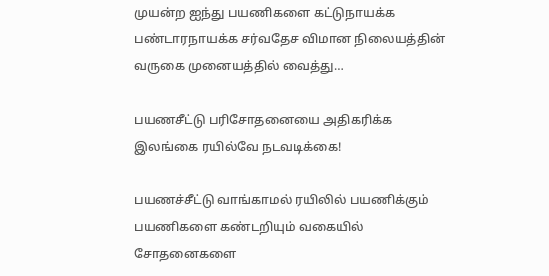முயன்ற ஐந்து பயணிகளை கட்டுநாயக்க பண்டாரநாயக்க சர்வதேச விமான நிலையத்தின்  வருகை முனையத்தில் வைத்து…

பயணசீட்டு பரிசோதனையை அதிகரிக்க இலங்கை ரயில்வே நடவடிக்கை!

பயணச்சீட்டு வாங்காமல் ரயிலில் பயணிக்கும் பயணிகளை கண்டறியும் வகையில் சோதனைகளை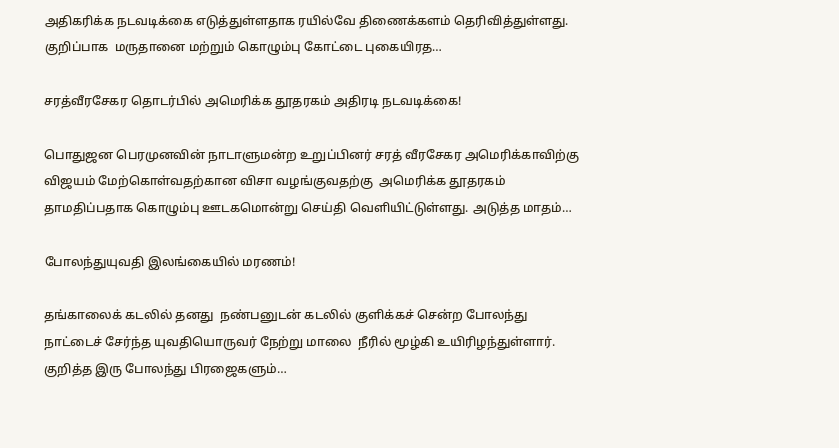அதிகரிக்க நடவடிக்கை எடுத்துள்ளதாக ரயில்வே திணைக்களம் தெரிவித்துள்ளது. குறிப்பாக  மருதானை மற்றும் கொழும்பு கோட்டை புகையிரத…

சரத்வீரசேகர தொடர்பில் அமெரிக்க தூதரகம் அதிரடி நடவடிக்கை!

பொதுஜன பெரமுனவின் நாடாளுமன்ற உறுப்பினர் சரத் வீரசேகர அமெரிக்காவிற்கு விஜயம் மேற்கொள்வதற்கான விசா வழங்குவதற்கு  அமெரிக்க தூதரகம் தாமதிப்பதாக கொழும்பு ஊடகமொன்று செய்தி வெளியிட்டுள்ளது. அடுத்த மாதம்…

போலந்துயுவதி இலங்கையில் மரணம்!

தங்காலைக் கடலில் தனது  நண்பனுடன் கடலில் குளிக்கச் சென்ற போலந்து நாட்டைச் சேர்ந்த யுவதியொருவர் நேற்று மாலை  நீரில் மூழ்கி உயிரிழந்துள்ளார். குறித்த இரு போலந்து பிரஜைகளும்…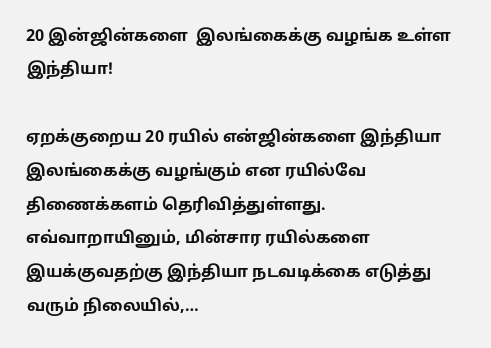20 இன்ஜின்களை  இலங்கைக்கு வழங்க உள்ள இந்தியா!

ஏறக்குறைய 20 ரயில் என்ஜின்களை இந்தியா இலங்கைக்கு வழங்கும் என ரயில்வே திணைக்களம் தெரிவித்துள்ளது. எவ்வாறாயினும், மின்சார ரயில்களை இயக்குவதற்கு இந்தியா நடவடிக்கை எடுத்து வரும் நிலையில்,…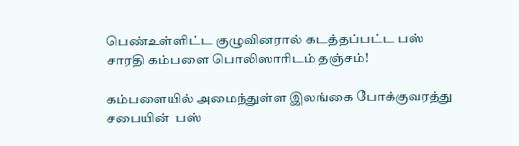பெண்உள்ளிட்ட குழுவினரால் கடத்தப்பட்ட பஸ் சாரதி கம்பளை பொலிஸாரிடம் தஞ்சம்!

கம்பளையில் அமைந்துள்ள இலங்கை போக்குவரத்து சபையின்  பஸ்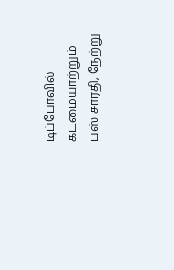டிப்போவில் கடமையாற்றும் பஸ் சாரதி, நேற்று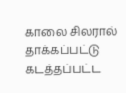காலை சிலரால் தாக்கப்பட்டு கடத்தப்பட்ட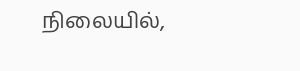நிலையில்,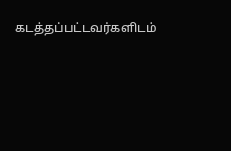கடத்தப்பட்டவர்களிடம்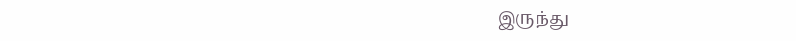இருந்து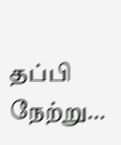தப்பி நேற்று…